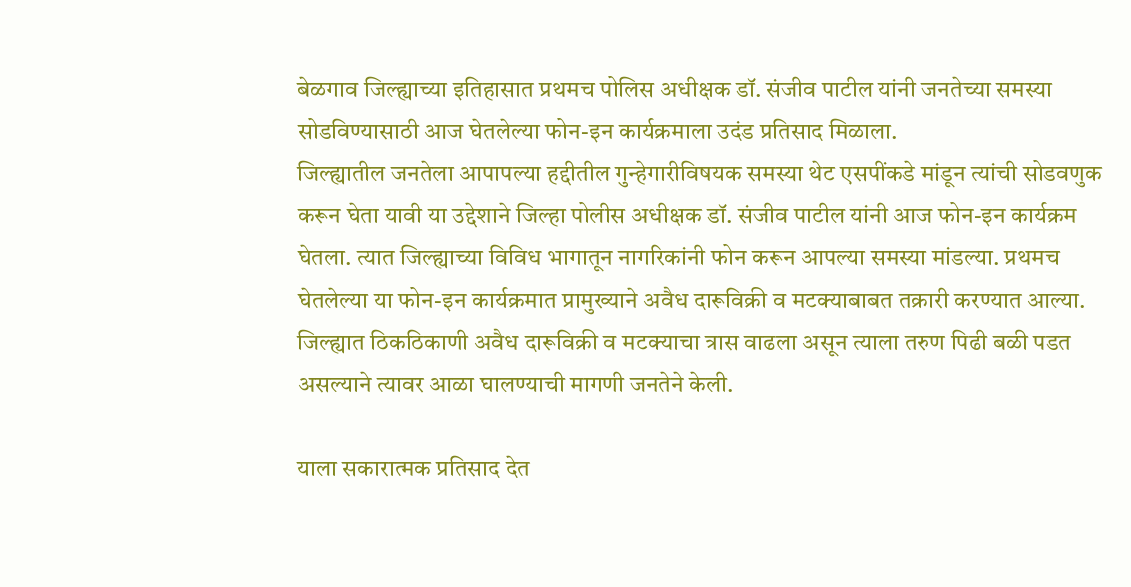बेळगाव जिल्ह्याच्या इतिहासात प्रथमच पोलिस अधीक्षक डॉ. संजीव पाटील यांनी जनतेच्या समस्या सोडविण्यासाठी आज घेतलेल्या फोन-इन कार्यक्रमाला उदंड प्रतिसाद मिळाला.
जिल्ह्यातील जनतेला आपापल्या हद्दीतील गुन्हेगारीविषयक समस्या थेट एसपींकडे मांडून त्यांची सोडवणुक करून घेता यावी या उद्देशाने जिल्हा पोलीस अधीक्षक डॉ. संजीव पाटील यांनी आज फोन-इन कार्यक्रम घेतला. त्यात जिल्ह्याच्या विविध भागातून नागरिकांनी फोन करून आपल्या समस्या मांडल्या. प्रथमच घेतलेल्या या फोन-इन कार्यक्रमात प्रामुख्याने अवैध दारूविक्री व मटक्याबाबत तक्रारी करण्यात आल्या. जिल्ह्यात ठिकठिकाणी अवैध दारूविक्री व मटक्याचा त्रास वाढला असून त्याला तरुण पिढी बळी पडत असल्याने त्यावर आळा घालण्याची मागणी जनतेने केली.

याला सकारात्मक प्रतिसाद देत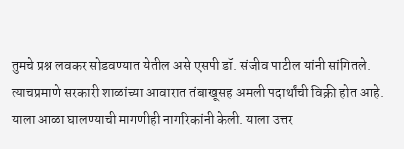तुमचे प्रश्न लवकर सोडवण्यात येतील असे एसपी डॉ. संजीव पाटील यांनी सांगितले.
त्याचप्रमाणे सरकारी शाळांच्या आवारात तंबाखूसह अमली पदार्थांची विक्री होत आहे. याला आळा घालण्याची मागणीही नागरिकांनी केली. याला उत्तर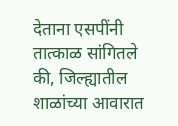देताना एसपींनी तात्काळ सांगितले की, जिल्ह्यातील शाळांच्या आवारात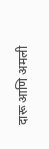दारू आणि अमली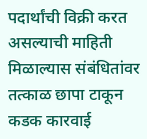पदार्थांची विक्री करत असल्याची माहिती मिळाल्यास संबंधितांवर तत्काळ छापा टाकून कडक कारवाई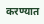करण्यात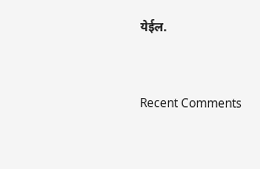येईल.


Recent Comments